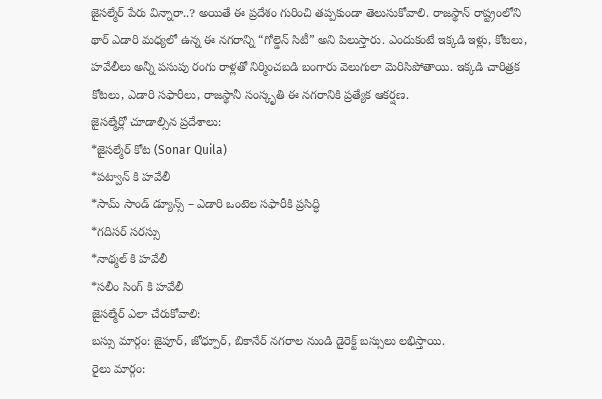జైసల్మేర్ పేరు విన్నారా..? అయితే ఈ ప్రదేశం గురించి తప్పకుండా తెలుసుకోవాలి. రాజస్థాన్ రాష్ట్రంలోని థార్ ఎడారి మధ్యలో ఉన్న ఈ నగరాన్ని “గోల్డెన్ సిటీ” అని పిలుస్తారు. ఎందుకంటే ఇక్కడి ఇళ్లు, కోటలు, హవేలీలు అన్నీ పసుపు రంగు రాళ్లతో నిర్మించబడి బంగారు వెలుగులా మెరిసిపోతాయి. ఇక్కడి చారిత్రక కోటలు, ఎడారి సఫారీలు, రాజస్థానీ సంస్కృతి ఈ నగరానికి ప్రత్యేక ఆకర్షణ.
జైసల్మేర్లో చూడాల్సిన ప్రదేశాలు:
*జైసల్మేర్ కోట (Sonar Quila)
*పట్వాన్ కి హవేలీ
*సామ్ సాండ్ డ్యూన్స్ – ఎడారి ఒంటెల సఫారీకి ప్రసిద్ధి
*గదిసర్ సరస్సు
*నాథ్మల్ కి హవేలీ
*సలీం సింగ్ కి హవేలీ
జైసల్మేర్ ఎలా చేరుకోవాలి:
బస్సు మార్గం: జైపూర్, జోధ్పూర్, బికానేర్ నగరాల నుండి డైరెక్ట్ బస్సులు లభిస్తాయి.
రైలు మార్గం: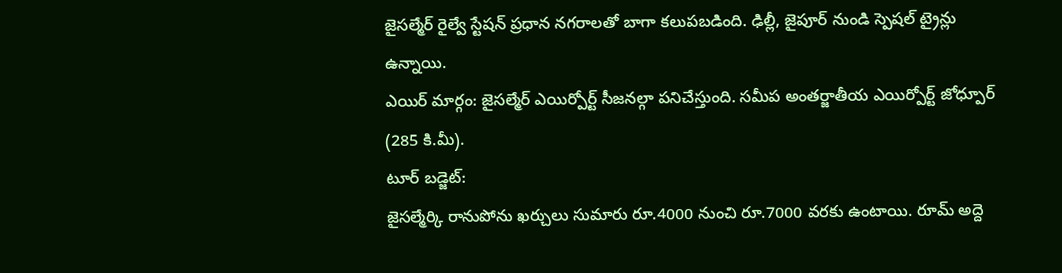జైసల్మేర్ రైల్వే స్టేషన్ ప్రధాన నగరాలతో బాగా కలుపబడింది. ఢిల్లీ, జైపూర్ నుండి స్పెషల్ ట్రైన్లు ఉన్నాయి.
ఎయిర్ మార్గం: జైసల్మేర్ ఎయిర్పోర్ట్ సీజనల్గా పనిచేస్తుంది. సమీప అంతర్జాతీయ ఎయిర్పోర్ట్ జోధ్పూర్ (285 కి.మీ).
టూర్ బడ్జెట్:
జైసల్మేర్కి రానుపోను ఖర్చులు సుమారు రూ.4000 నుంచి రూ.7000 వరకు ఉంటాయి. రూమ్ అద్దె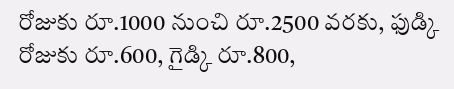రోజుకు రూ.1000 నుంచి రూ.2500 వరకు, ఫుడ్కి రోజుకు రూ.600, గైడ్కి రూ.800,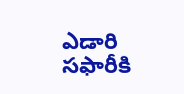ఎడారి సఫారీకి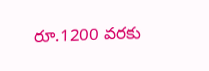రూ.1200 వరకు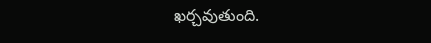ఖర్చవుతుంది.